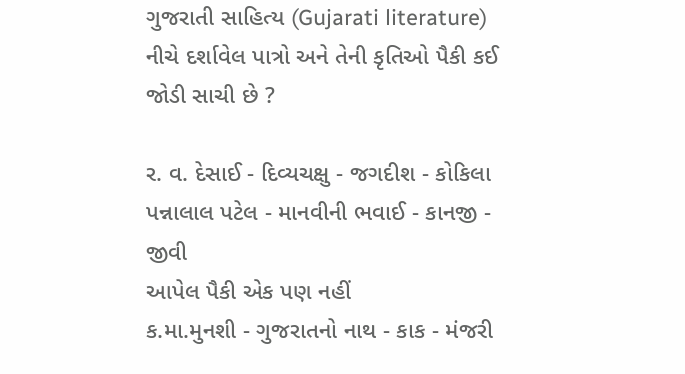ગુજરાતી સાહિત્ય (Gujarati literature)
નીચે દર્શાવેલ પાત્રો અને તેની કૃતિઓ પૈકી કઈ જોડી સાચી છે ?

ર. વ‌. દેસાઈ - દિવ્યચક્ષુ - જગદીશ - કોકિલા
પન્નાલાલ પટેલ - માનવીની ભવાઈ - કાનજી - જીવી
આપેલ પૈકી એક પણ નહીં
ક.મા.મુનશી - ગુજરાતનો નાથ - કાક - મંજરી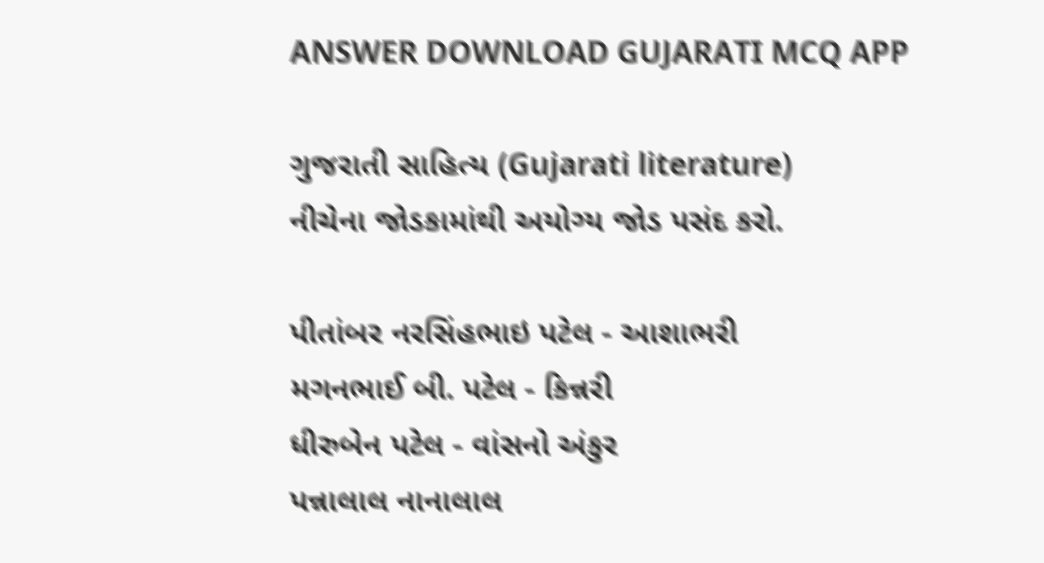ANSWER DOWNLOAD GUJARATI MCQ APP

ગુજરાતી સાહિત્ય (Gujarati literature)
નીચેના જોડકામાંથી અયોગ્ય જોડ પસંદ કરો.

પીતાંબર નરસિંહભાઇ પટેલ - આશાભરી
મગનભાઈ બી. પટેલ - કિન્નરી
ધીરુબેન પટેલ - વાંસનો અંકુર
પન્નાલાલ નાનાલાલ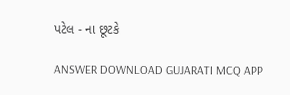પટેલ - ના છૂટકે

ANSWER DOWNLOAD GUJARATI MCQ APP